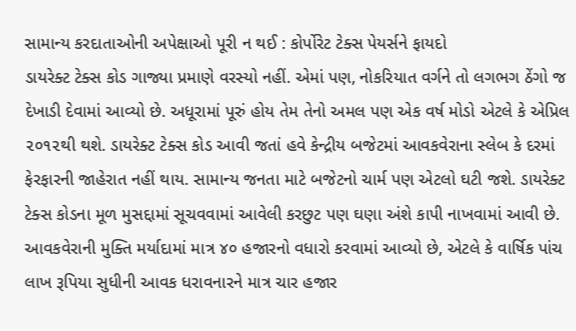સામાન્ય કરદાતાઓની અપેક્ષાઓ પૂરી ન થઈ : કોર્પોરેટ ટેક્સ પેયર્સને ફાયદો
ડાયરેક્ટ ટેક્સ કોડ ગાજ્યા પ્રમાણે વરસ્યો નહીં. એમાં પણ, નોકરિયાત વર્ગને તો લગભગ ઠેંગો જ દેખાડી દેવામાં આવ્યો છે. અધૂરામાં પૂરું હોય તેમ તેનો અમલ પણ એક વર્ષ મોડો એટલે કે એપ્રિલ ૨૦૧૨થી થશે. ડાયરેક્ટ ટેક્સ કોડ આવી જતાં હવે કેન્દ્રીય બજેટમાં આવકવેરાના સ્લેબ કે દરમાં ફેરફારની જાહેરાત નહીં થાય. સામાન્ય જનતા માટે બજેટનો ચાર્મ પણ એટલો ઘટી જશે. ડાયરેક્ટ ટેક્સ કોડના મૂળ મુસદ્દામાં સૂચવવામાં આવેલી કરછુટ પણ ઘણા અંશે કાપી નાખવામાં આવી છે. આવકવેરાની મુક્તિ મર્યાદામાં માત્ર ૪૦ હજારનો વધારો કરવામાં આવ્યો છે, એટલે કે વાર્ષિક પાંચ લાખ રૂપિયા સુધીની આવક ધરાવનારને માત્ર ચાર હજાર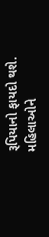રૂપિયાનો ફાયદો થશે.
મહિલાઓને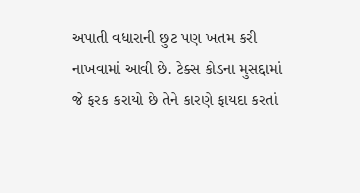અપાતી વધારાની છુટ પણ ખતમ કરી નાખવામાં આવી છે. ટેક્સ કોડના મુસદ્દામાં જે ફરક કરાયો છે તેને કારણે ફાયદા કરતાં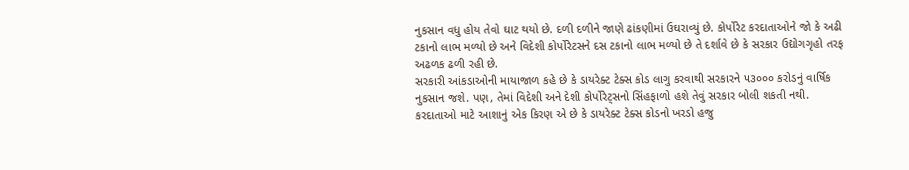નુકસાન વધુ હોય તેવો ઘાટ થયો છે. દળી દળીને જાણે ઢાંકણીમાં ઉઘરાવ્યું છે. કોર્પોરેટ કરદાતાઓને જો કે અઢી ટકાનો લાભ મળ્યો છે અને વિદેશી કોર્પોરેટસને દસ ટકાનો લાભ મળ્યો છે તે દર્શાવે છે કે સરકાર ઉદ્યોગગૃહો તરફ અઢળક ઢળી રહી છે.
સરકારી આંકડાઓની માયાજાળ કહે છે કે ડાયરેક્ટ ટેક્સ કોડ લાગુ કરવાથી સરકારને ૫૩૦૦૦ કરોડનું વાર્ષિક નુકસાન જશે. પણ, તેમાં વિદેશી અને દેશી કોર્પોરેટ્સનો સિંહફાળો હશે તેવું સરકાર બોલી શકતી નથી. કરદાતાઓ માટે આશાનું એક કિરણ એ છે કે ડાયરેક્ટ ટેક્સ કોડનો ખરડો હજુ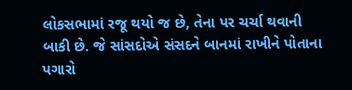લોકસભામાં રજૂ થયો જ છે, તેના પર ચર્ચા થવાની બાકી છે. જે સાંસદોએ સંસદને બાનમાં રાખીને પોતાના પગારો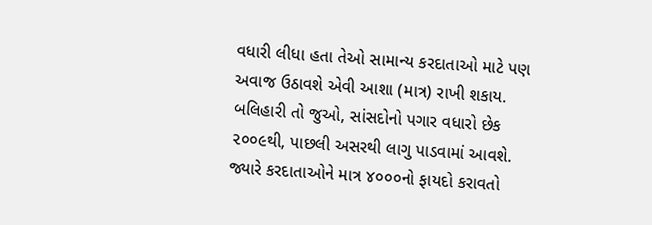વધારી લીધા હતા તેઓ સામાન્ય કરદાતાઓ માટે પણ અવાજ ઉઠાવશે એવી આશા (માત્ર) રાખી શકાય. બલિહારી તો જુઓ, સાંસદોનો પગાર વધારો છેક ૨૦૦૯થી, પાછલી અસરથી લાગુ પાડવામાં આવશે.
જ્યારે કરદાતાઓને માત્ર ૪૦૦૦નો ફાયદો કરાવતો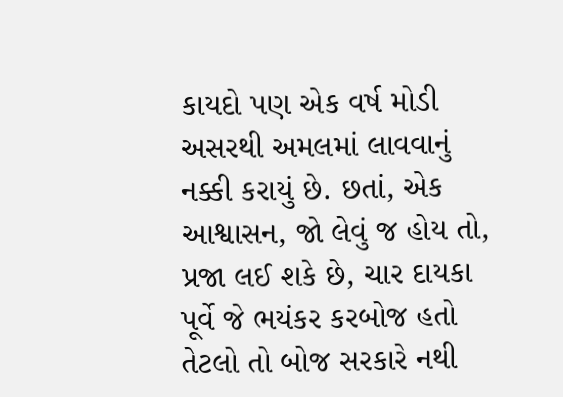કાયદો પણ એક વર્ષ મોડી અસરથી અમલમાં લાવવાનું નક્કી કરાયું છે. છતાં, એક આશ્વાસન, જો લેવું જ હોય તો, પ્રજા લઈ શકે છે, ચાર દાયકા પૂર્વે જે ભયંકર કરબોજ હતો તેટલો તો બોજ સરકારે નથી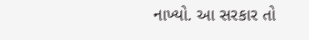નાખ્યો. આ સરકાર તો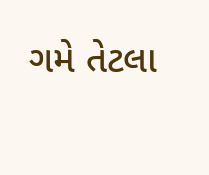ગમે તેટલા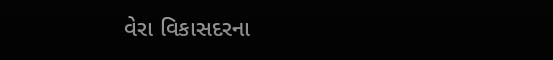વેરા વિકાસદરના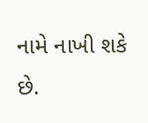નામે નાખી શકે છે.